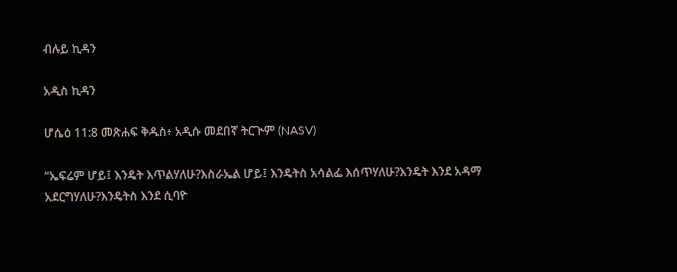ብሉይ ኪዳን

አዲስ ኪዳን

ሆሴዕ 11:8 መጽሐፍ ቅዱስ፥ አዲሱ መደበኛ ትርጒም (NASV)

“ኤፍሬም ሆይ፤ እንዴት እጥልሃለሁ?እስራኤል ሆይ፤ እንዴትስ አሳልፌ እሰጥሃለሁ?እንዴት እንደ አዳማ አደርግሃለሁ?እንዴትስ እንደ ሲባዮ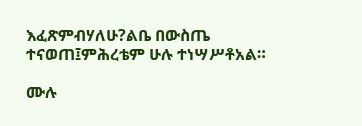እፈጽምብሃለሁ?ልቤ በውስጤ ተናወጠ፤ምሕረቴም ሁሉ ተነሣሥቶአል።

ሙሉ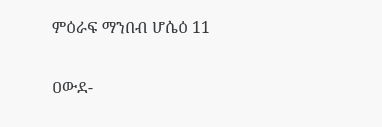ምዕራፍ ማንበብ ሆሴዕ 11

ዐውደ-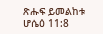ጽሑፍ ይመልከቱ ሆሴዕ 11:8